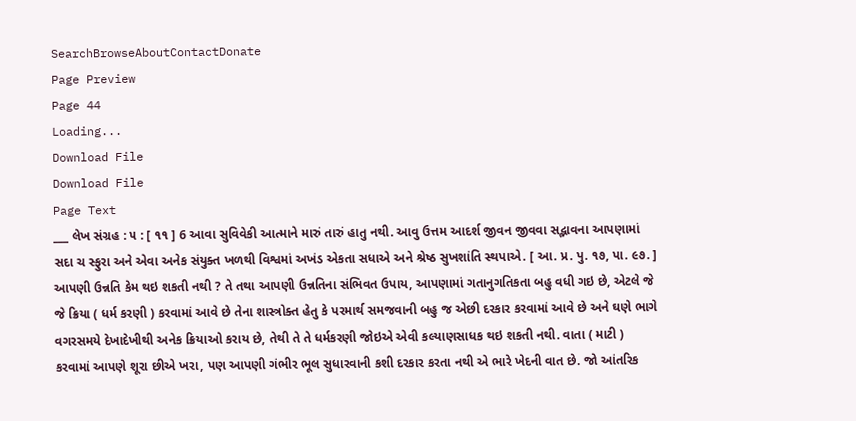SearchBrowseAboutContactDonate
Page Preview
Page 44
Loading...
Download File
Download File
Page Text
___ લેખ સંગ્રહ : ૫ : [ ૧૧ ] 6 આવા સુવિવેકી આત્માને મારું તારું હાતુ નથી. આવુ ઉત્તમ આદર્શ જીવન જીવવા સદ્ભાવના આપણામાં સદા ચ સ્ફુરા અને એવા અનેક સંયુક્ત ખળથી વિશ્વમાં અખંડ એકતા સધાએ અને શ્રેષ્ઠ સુખશાંતિ સ્થપાએ. [ આ. પ્ર. પુ. ૧૭, પા. ૯૭. ] આપણી ઉન્નતિ કેમ થઇ શકતી નથી ? તે તથા આપણી ઉન્નતિના સંભિવત ઉપાય, આપણામાં ગતાનુગતિકતા બહુ વધી ગઇ છે, એટલે જે જે ક્રિયા ( ધર્મ કરણી ) કરવામાં આવે છે તેના શાસ્ત્રોક્ત હેતુ કે પરમાર્થ સમજવાની બહુ જ એછી દરકાર કરવામાં આવે છે અને ઘણે ભાગે વગરસમયે દેખાદેખીથી અનેક ક્રિયાઓ કરાય છે, તેથી તે તે ધર્મકરણી જોઇએ એવી કલ્યાણસાધક થઇ શકતી નથી. વાતા ( માટી ) કરવામાં આપણે શૂરા છીએ ખરા, પણ આપણી ગંભીર ભૂલ સુધારવાની કશી દરકાર કરતા નથી એ ભારે ખેદની વાત છે. જો આંતરિક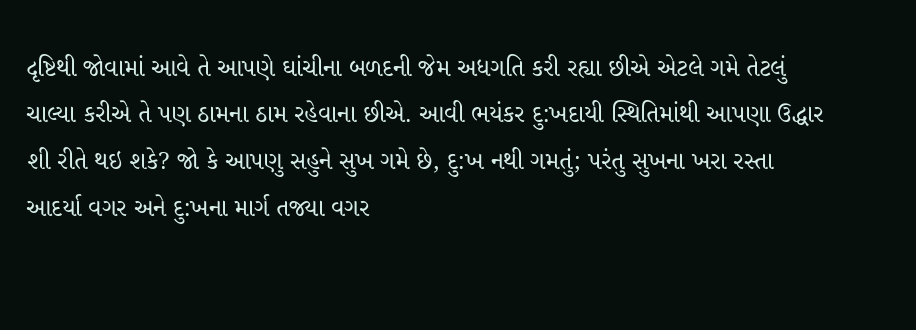દૃષ્ટિથી જોવામાં આવે તે આપણે ઘાંચીના બળદની જેમ અધગતિ કરી રહ્યા છીએ એટલે ગમે તેટલું ચાલ્યા કરીએ તે પણ ઠામના ઠામ રહેવાના છીએ. આવી ભયંકર દુ:ખદાયી સ્થિતિમાંથી આપણા ઉદ્ધાર શી રીતે થઇ શકે? જો કે આપણુ સહુને સુખ ગમે છે, દુ:ખ નથી ગમતું; પરંતુ સુખના ખરા રસ્તા આદર્યા વગર અને દુ:ખના માર્ગ તજ્યા વગર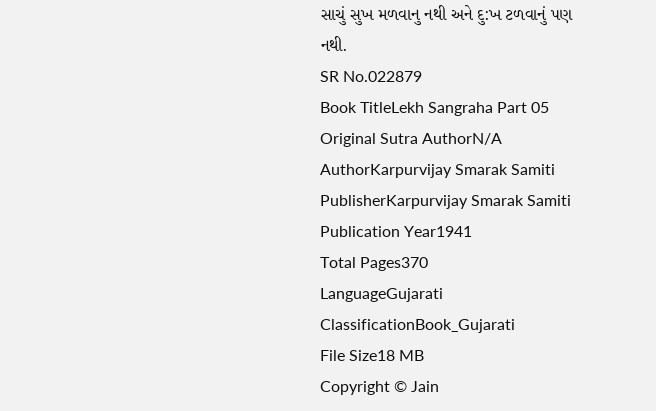સાચું સુખ મળવાનુ નથી અને દુ:ખ ટળવાનું પણ નથી.
SR No.022879
Book TitleLekh Sangraha Part 05
Original Sutra AuthorN/A
AuthorKarpurvijay Smarak Samiti
PublisherKarpurvijay Smarak Samiti
Publication Year1941
Total Pages370
LanguageGujarati
ClassificationBook_Gujarati
File Size18 MB
Copyright © Jain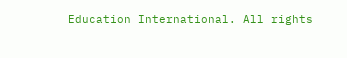Education International. All rights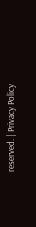reserved. | Privacy Policy